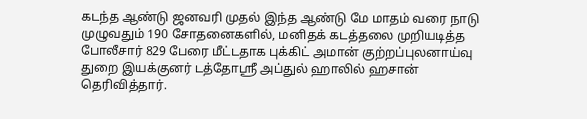கடந்த ஆண்டு ஜனவரி முதல் இந்த ஆண்டு மே மாதம் வரை நாடு முழுவதும் 190 சோதனைகளில், மனிதக் கடத்தலை முறியடித்த போலீசார் 829 பேரை மீட்டதாக புக்கிட் அமான் குற்றப்புலனாய்வு துறை இயக்குனர் டத்தோஸ்ரீ அப்துல் ஹாலில் ஹசான் தெரிவித்தார்.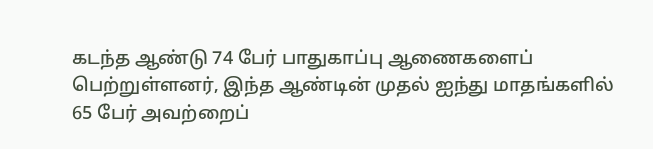கடந்த ஆண்டு 74 பேர் பாதுகாப்பு ஆணைகளைப் பெற்றுள்ளனர், இந்த ஆண்டின் முதல் ஐந்து மாதங்களில் 65 பேர் அவற்றைப்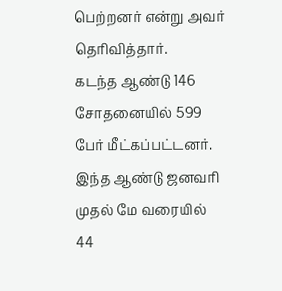பெற்றனர் என்று அவர் தெரிவித்தார்.
கடந்த ஆண்டு 146 சோதனையில் 599 பேர் மீட்கப்பட்டனர்.
இந்த ஆண்டு ஜனவரி முதல் மே வரையில் 44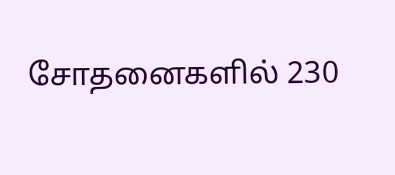சோதனைகளில் 230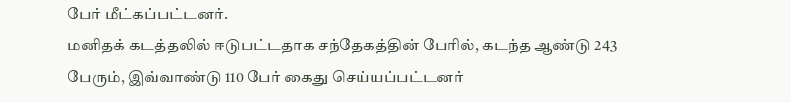பேர் மீட்கப்பட்டனர்.
மனிதக் கடத்தலில் ஈடுபட்டதாக சந்தேகத்தின் பேரில், கடந்த ஆண்டு 243 பேரும், இவ்வாண்டு 110 பேர் கைது செய்யப்பட்டனர்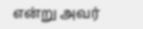என்று அவர்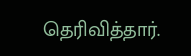தெரிவித்தார்.